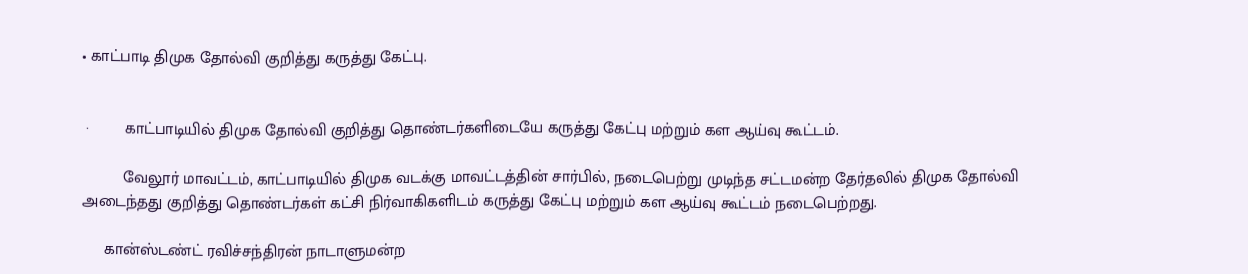• காட்பாடி திமுக தோல்வி குறித்து கருத்து கேட்பு.


 ·        காட்பாடியில் திமுக தோல்வி குறித்து தொண்டர்களிடையே கருத்து கேட்பு மற்றும் கள ஆய்வு கூட்டம்.

         வேலூர் மாவட்டம், காட்பாடியில் திமுக வடக்கு மாவட்டத்தின் சார்பில், நடைபெற்று முடிந்த சட்டமன்ற தேர்தலில் திமுக தோல்வி அடைந்தது குறித்து தொண்டர்கள் கட்சி நிர்வாகிகளிடம் கருத்து கேட்பு மற்றும் கள ஆய்வு கூட்டம் நடைபெற்றது.

     கான்ஸ்டண்ட் ரவிச்சந்திரன் நாடாளுமன்ற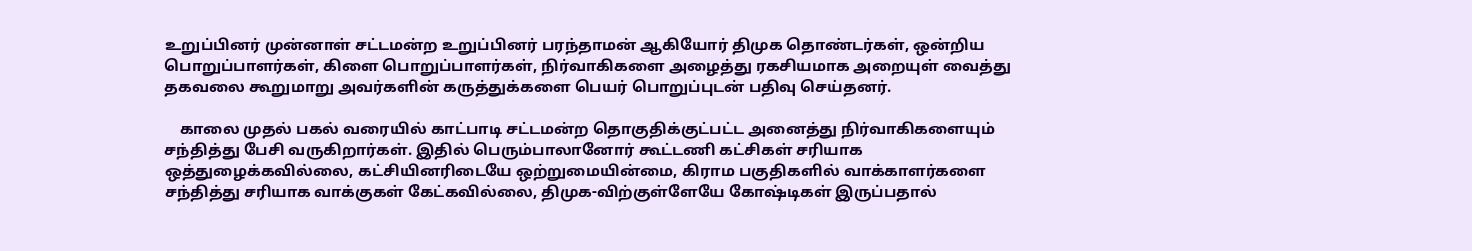உறுப்பினர் முன்னாள் சட்டமன்ற உறுப்பினர் பரந்தாமன் ஆகியோர் திமுக தொண்டர்கள், ஒன்றிய பொறுப்பாளர்கள், கிளை பொறுப்பாளர்கள், நிர்வாகிகளை அழைத்து ரகசியமாக அறையுள் வைத்து தகவலை கூறுமாறு அவர்களின் கருத்துக்களை பெயர் பொறுப்புடன் பதிவு செய்தனர்.

    காலை முதல் பகல் வரையில் காட்பாடி சட்டமன்ற தொகுதிக்குட்பட்ட அனைத்து நிர்வாகிகளையும் சந்தித்து பேசி வருகிறார்கள். இதில் பெரும்பாலானோர் கூட்டணி கட்சிகள் சரியாக ஒத்துழைக்கவில்லை, கட்சியினரிடையே ஒற்றுமையின்மை, கிராம பகுதிகளில் வாக்காளர்களை சந்தித்து சரியாக வாக்குகள் கேட்கவில்லை, திமுக-விற்குள்ளேயே கோஷ்டிகள் இருப்பதால்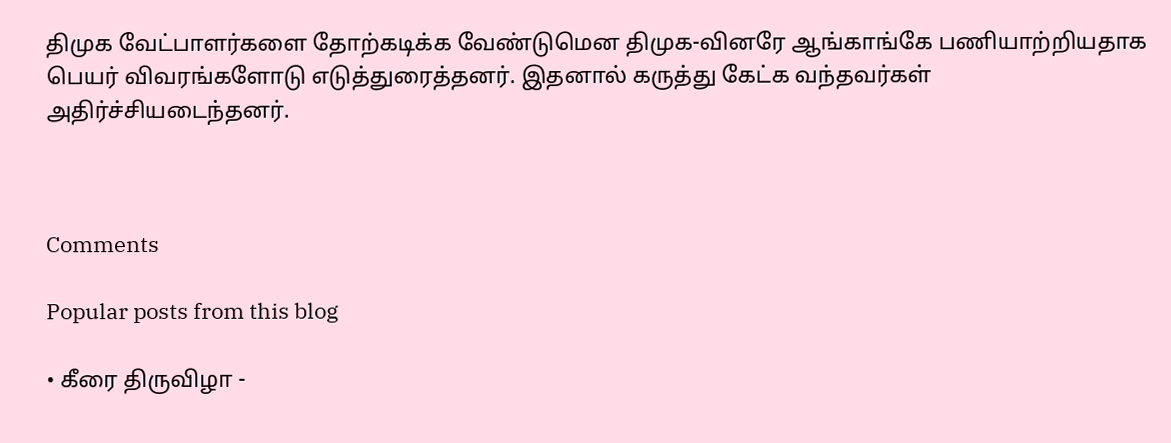திமுக வேட்பாளர்களை தோற்கடிக்க வேண்டுமென திமுக-வினரே ஆங்காங்கே பணியாற்றியதாக பெயர் விவரங்களோடு எடுத்துரைத்தனர். இதனால் கருத்து கேட்க வந்தவர்கள் அதிர்ச்சியடைந்தனர்.



Comments

Popular posts from this blog

• கீரை திருவிழா -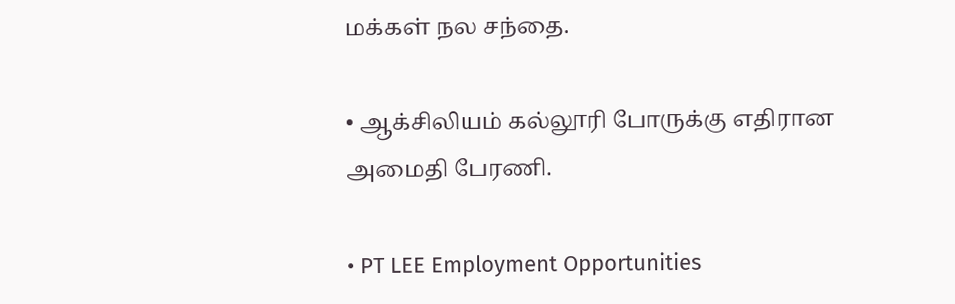மக்கள் நல சந்தை.

• ஆக்சிலியம் கல்லூரி போருக்கு எதிரான அமைதி பேரணி.

• PT LEE Employment Opportunities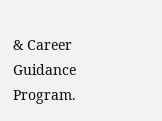& Career Guidance Program.